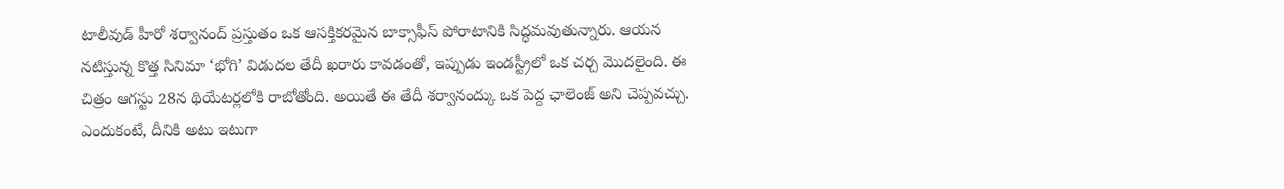టాలీవుడ్ హీరో శర్వానంద్ ప్రస్తుతం ఒక ఆసక్తికరమైన బాక్సాఫీస్ పోరాటానికి సిద్ధమవుతున్నారు. ఆయన నటిస్తున్న కొత్త సినిమా ‘భోగి’ విడుదల తేదీ ఖరారు కావడంతో, ఇప్పుడు ఇండస్ట్రీలో ఒక చర్చ మొదలైంది. ఈ చిత్రం ఆగస్టు 28న థియేటర్లలోకి రాబోతోంది. అయితే ఈ తేదీ శర్వానంద్కు ఒక పెద్ద ఛాలెంజ్ అని చెప్పవచ్చు. ఎందుకంటే, దీనికి అటు ఇటుగా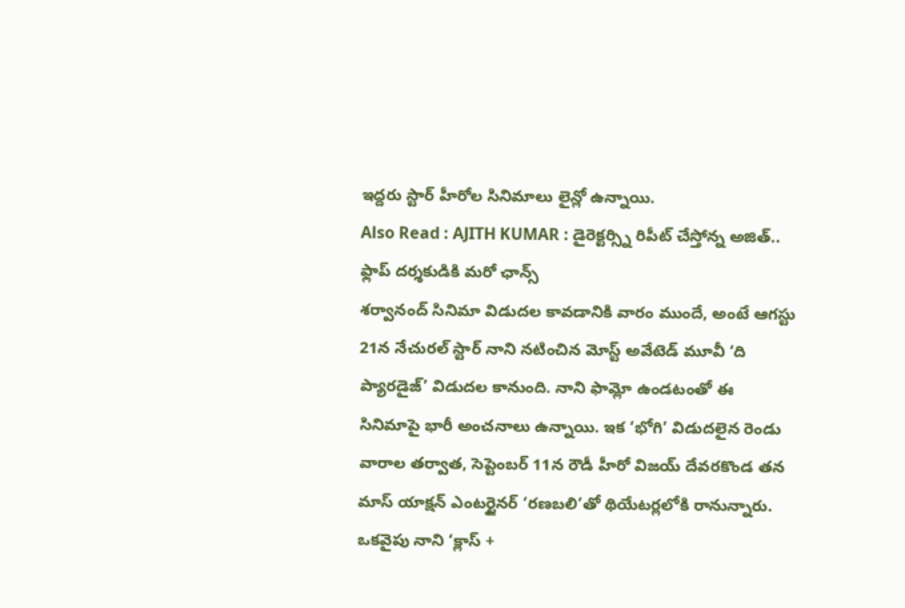ఇద్దరు స్టార్ హీరోల సినిమాలు లైన్లో ఉన్నాయి.
Also Read : AJITH KUMAR : డైరెక్టర్స్ని రిపీట్ చేస్తోన్న అజిత్.. ఫ్లాప్ దర్శకుడికి మరో ఛాన్స్
శర్వానంద్ సినిమా విడుదల కావడానికి వారం ముందే, అంటే ఆగస్టు 21న నేచురల్ స్టార్ నాని నటించిన మోస్ట్ అవేటెడ్ మూవీ ‘ది ప్యారడైజ్’ విడుదల కానుంది. నాని ఫామ్లో ఉండటంతో ఈ సినిమాపై భారీ అంచనాలు ఉన్నాయి. ఇక ‘భోగి’ విడుదలైన రెండు వారాల తర్వాత, సెప్టెంబర్ 11న రౌడీ హీరో విజయ్ దేవరకొండ తన మాస్ యాక్షన్ ఎంటర్టైనర్ ‘రణబలి’తో థియేటర్లలోకి రానున్నారు.
ఒకవైపు నాని ‘క్లాస్ +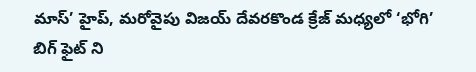మాస్’ హైప్, మరోవైపు విజయ్ దేవరకొండ క్రేజ్ మధ్యలో ‘భోగి’ బిగ్ ఫైట్ ని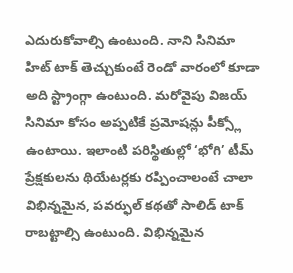ఎదురుకోవాల్సి ఉంటుంది. నాని సినిమా హిట్ టాక్ తెచ్చుకుంటే రెండో వారంలో కూడా అది స్ట్రాంగ్గా ఉంటుంది. మరోవైపు విజయ్ సినిమా కోసం అప్పటికే ప్రమోషన్లు పీక్స్లో ఉంటాయి. ఇలాంటి పరిస్థితుల్లో ‘భోగి’ టీమ్ ప్రేక్షకులను థియేటర్లకు రప్పించాలంటే చాలా విభిన్నమైన, పవర్ఫుల్ కథతో సాలిడ్ టాక్ రాబట్టాల్సి ఉంటుంది. విభిన్నమైన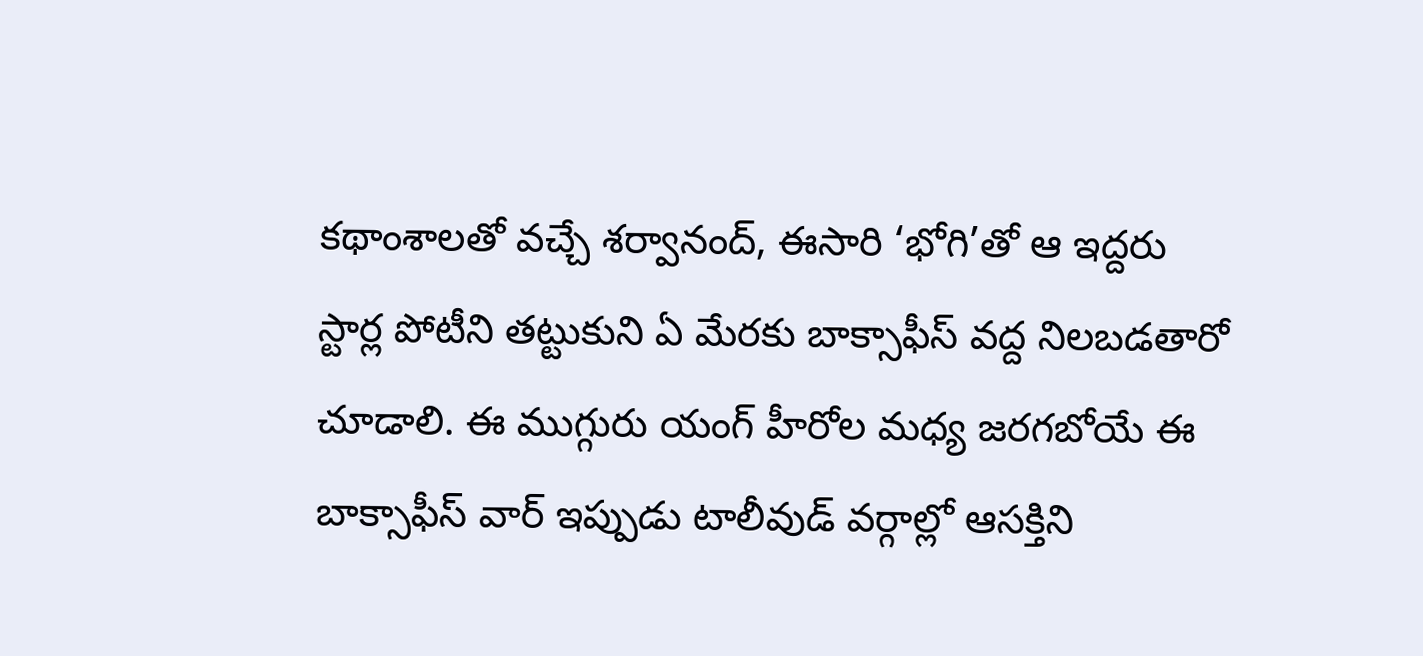కథాంశాలతో వచ్చే శర్వానంద్, ఈసారి ‘భోగి’తో ఆ ఇద్దరు స్టార్ల పోటీని తట్టుకుని ఏ మేరకు బాక్సాఫీస్ వద్ద నిలబడతారో చూడాలి. ఈ ముగ్గురు యంగ్ హీరోల మధ్య జరగబోయే ఈ బాక్సాఫీస్ వార్ ఇప్పుడు టాలీవుడ్ వర్గాల్లో ఆసక్తిని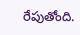రేపుతోంది.